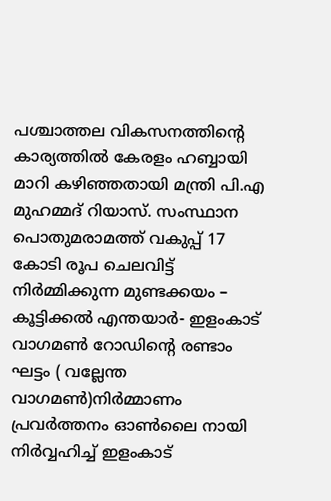പശ്ചാത്തല വികസനത്തിൻ്റെ കാര്യത്തിൽ കേരളം ഹബ്ബായി മാറി കഴിഞ്ഞതായി മന്ത്രി പി.എ മുഹമ്മദ് റിയാസ്. സംസ്ഥാന പൊതുമരാമത്ത് വകുപ്പ് 17 കോടി രൂപ ചെലവിട്ട് നിർമ്മിക്കുന്ന മുണ്ടക്കയം – കൂട്ടിക്കൽ എന്തയാർ- ഇളംകാട് വാഗമൺ റോഡിൻ്റെ രണ്ടാം ഘട്ടം ( വല്ലേന്ത വാഗമൺ)നിർമ്മാണം പ്രവർത്തനം ഓൺലൈ നായി നിർവ്വഹിച്ച് ഇളംകാട്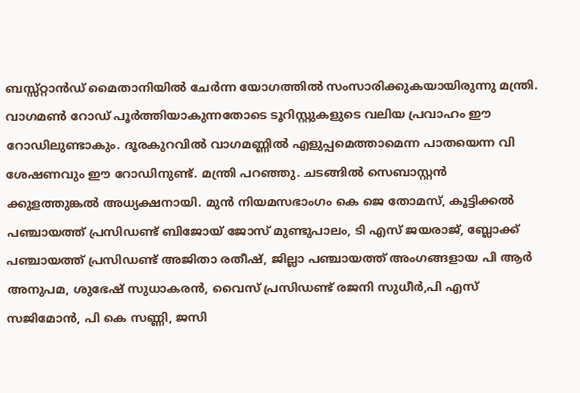ബസ്സ്റ്റാൻഡ് മൈതാനിയിൽ ചേർന്ന യോഗത്തിൽ സംസാരിക്കുകയായിരുന്നു മന്ത്രി.
വാഗമൺ റോഡ് പൂർത്തിയാകുന്നതോടെ ടൂറിസ്റ്റുകളുടെ വലിയ പ്രവാഹം ഈ റോഡിലുണ്ടാകും. ദൂരകുറവിൽ വാഗമണ്ണിൽ എളുപ്പമെത്താമെന്ന പാതയെന്ന വി ശേഷണവും ഈ റോഡിനുണ്ട്. മന്ത്രി പറഞ്ഞു. ചടങ്ങിൽ സെബാസ്റ്റൻ ക്കുളത്തുങ്കൽ അധ്യക്ഷനായി. മുൻ നിയമസഭാംഗം കെ ജെ തോമസ്, കൂട്ടിക്കൽ പഞ്ചായത്ത് പ്രസിഡണ്ട് ബിജോയ് ജോസ് മുണ്ടുപാലം, ടി എസ് ജയരാജ്, ബ്ലോക്ക് പഞ്ചായത്ത് പ്രസിഡണ്ട് അജിതാ രതീഷ്, ജില്ലാ പഞ്ചായത്ത് അംഗങ്ങളായ പി ആർ അനുപമ, ശുഭേഷ് സുധാകരൻ, വൈസ് പ്രസിഡണ്ട് രജനി സുധീർ,പി എസ് സജിമോൻ, പി കെ സണ്ണി, ജസി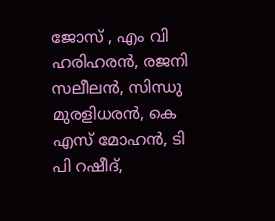ജോസ് , എം വി ഹരിഹരൻ, രജനി സലീലൻ, സിന്ധു മുരളിധരൻ, കെ എസ് മോഹൻ, ടി പി റഷീദ്,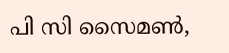പി സി സൈമൺ,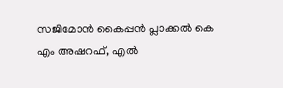സജിമോൻ കൈപ്പൻ പ്ലാക്കൽ കെ എം അഷറഫ്, എൽ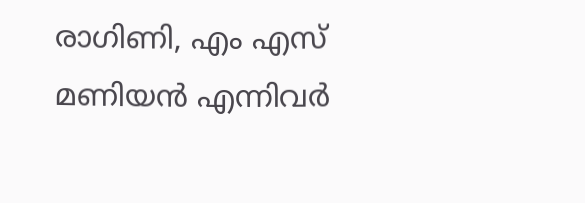രാഗിണി, എം എസ് മണിയൻ എന്നിവർ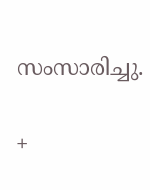സംസാരിച്ചു.

+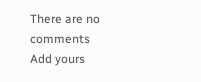There are no comments
Add yours